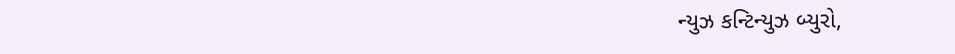ન્યુઝ કન્ટિન્યુઝ બ્યુરો,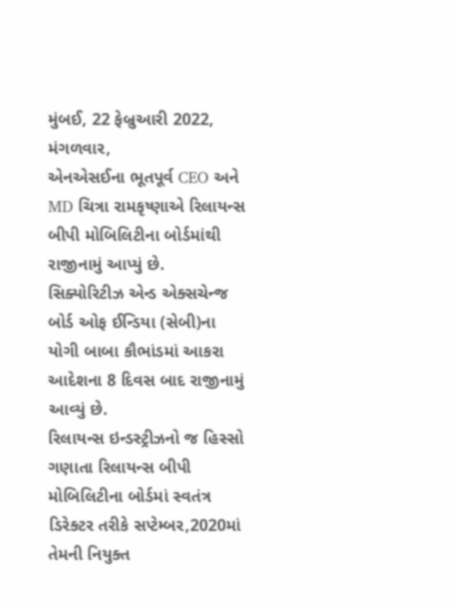મુંબઈ, 22 ફેબ્રુઆરી 2022,
મંગળવાર,
એનએસઈના ભૂતપૂર્વ CEO અને MD ચિત્રા રામકૃષ્ણાએ રિલાયન્સ બીપી મોબિલિટીના બોર્ડમાંથી રાજીનામું આપ્યું છે.
સિક્યોરિટીઝ એન્ડ એક્સચેન્જ બોર્ડ ઓફ ઈન્ડિયા (સેબી)ના યોગી બાબા કૌભાંડમાં આકરા આદેશના 8 દિવસ બાદ રાજીનામું આવ્યું છે.
રિલાયન્સ ઇન્ડસ્ટ્રીઝનો જ હિસ્સો ગણાતા રિલાયન્સ બીપી મોબિલિટીના બોર્ડમાં સ્વતંત્ર ડિરેક્ટર તરીકે સપ્ટેમ્બર,2020માં તેમની નિયુક્ત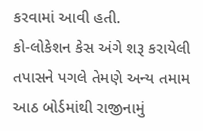કરવામાં આવી હતી.
કો-લોકેશન કેસ અંગે શરૂ કરાયેલી તપાસને પગલે તેમણે અન્ય તમામ આઠ બોર્ડમાંથી રાજીનામું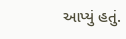આપ્યું હતું.